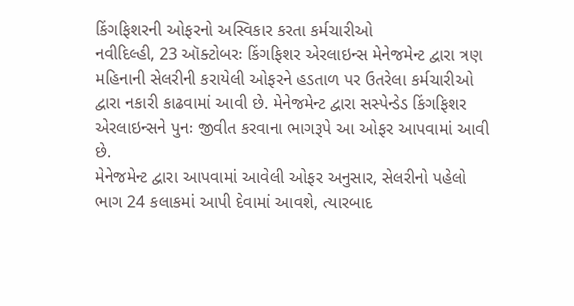કિંગફિશરની ઓફરનો અસ્વિકાર કરતા કર્મચારીઓ
નવીદિલ્હી, 23 ઑક્ટોબરઃ કિંગફિશર એરલાઇન્સ મેનેજમેન્ટ દ્વારા ત્રણ મહિનાની સેલરીની કરાયેલી ઓફરને હડતાળ પર ઉતરેલા કર્મચારીઓ દ્વારા નકારી કાઢવામાં આવી છે. મેનેજમેન્ટ દ્વારા સસ્પેન્ડેડ કિંગફિશર એરલાઇન્સને પુનઃ જીવીત કરવાના ભાગરૂપે આ ઓફર આપવામાં આવી છે.
મેનેજમેન્ટ દ્વારા આપવામાં આવેલી ઓફર અનુસાર, સેલરીનો પહેલો ભાગ 24 કલાકમાં આપી દેવામાં આવશે, ત્યારબાદ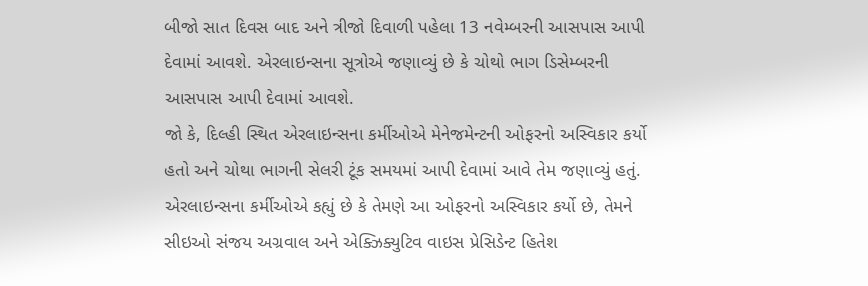બીજો સાત દિવસ બાદ અને ત્રીજો દિવાળી પહેલા 13 નવેમ્બરની આસપાસ આપી દેવામાં આવશે. એરલાઇન્સના સૂત્રોએ જણાવ્યું છે કે ચોથો ભાગ ડિસેમ્બરની આસપાસ આપી દેવામાં આવશે.
જો કે, દિલ્હી સ્થિત એરલાઇન્સના કર્મીઓએ મેનેજમેન્ટની ઓફરનો અસ્વિકાર કર્યો હતો અને ચોથા ભાગની સેલરી ટૂંક સમયમાં આપી દેવામાં આવે તેમ જણાવ્યું હતું. એરલાઇન્સના કર્મીઓએ કહ્યું છે કે તેમણે આ ઓફરનો અસ્વિકાર કર્યો છે, તેમને સીઇઓ સંજય અગ્રવાલ અને એક્ઝિક્યુટિવ વાઇસ પ્રેસિડેન્ટ હિતેશ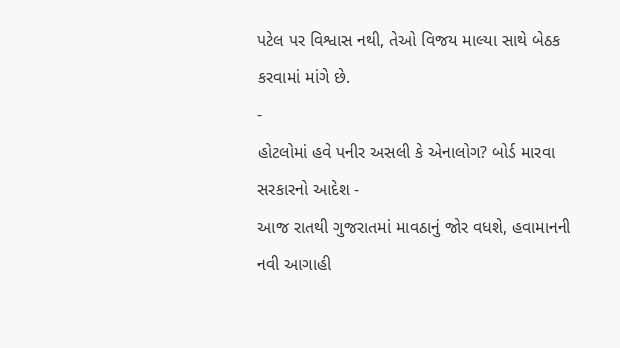પટેલ પર વિશ્વાસ નથી, તેઓ વિજય માલ્યા સાથે બેઠક કરવામાં માંગે છે.
-
હોટલોમાં હવે પનીર અસલી કે એનાલોગ? બોર્ડ મારવા સરકારનો આદેશ -
આજ રાતથી ગુજરાતમાં માવઠાનું જોર વધશે, હવામાનની નવી આગાહી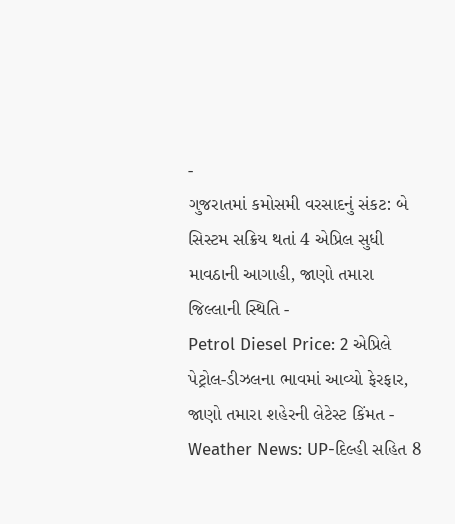-
ગુજરાતમાં કમોસમી વરસાદનું સંકટ: બે સિસ્ટમ સક્રિય થતાં 4 એપ્રિલ સુધી માવઠાની આગાહી, જાણો તમારા જિલ્લાની સ્થિતિ -
Petrol Diesel Price: 2 એપ્રિલે પેટ્રોલ-ડીઝલના ભાવમાં આવ્યો ફેરફાર, જાણો તમારા શહેરની લેટેસ્ટ કિંમત -
Weather News: UP-દિલ્હી સહિત 8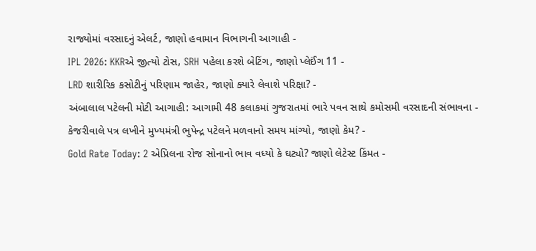રાજ્યોમાં વરસાદનું એલર્ટ, જાણો હવામાન વિભાગની આગાહી -
IPL 2026: KKRએ જીત્યો ટોસ, SRH પહેલા કરશે બેટિંગ, જાણો પ્લેઈંગ 11 -
LRD શારીરિક કસોટીનું પરિણામ જાહેર, જાણો ક્યારે લેવાશે પરિક્ષા? -
અંબાલાલ પટેલની મોટી આગાહી: આગામી 48 કલાકમાં ગુજરાતમાં ભારે પવન સાથે કમોસમી વરસાદની સંભાવના -
કેજરીવાલે પત્ર લખીને મુખ્યમંત્રી ભુપેન્દ્ર પટેલને મળવાનો સમય માંગ્યો, જાણો કેમ? -
Gold Rate Today: 2 એપ્રિલના રોજ સોનાનો ભાવ વધ્યો કે ઘટ્યો? જાણો લેટેસ્ટ કિંમત -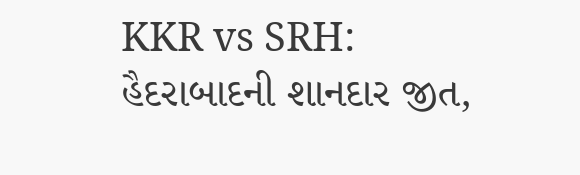KKR vs SRH: હૈદરાબાદની શાનદાર જીત,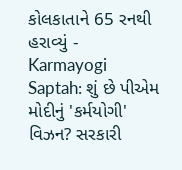કોલકાતાને 65 રનથી હરાવ્યું -
Karmayogi Saptah: શું છે પીએમ મોદીનું 'કર્મયોગી' વિઝન? સરકારી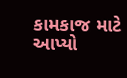કામકાજ માટે આપ્યો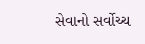સેવાનો સર્વોચ્ચ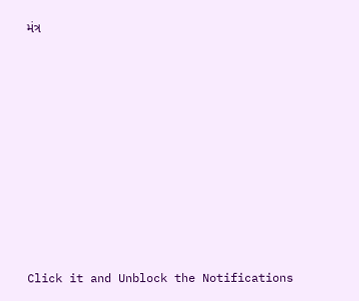મંત્ર










Click it and Unblock the Notifications